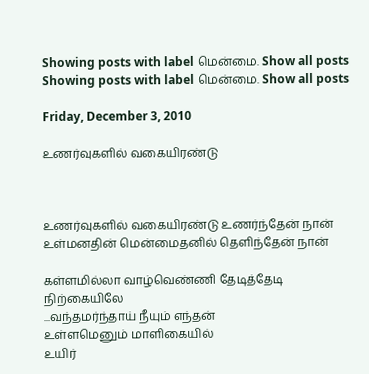Showing posts with label மென்மை. Show all posts
Showing posts with label மென்மை. Show all posts

Friday, December 3, 2010

உணர்வுகளில் வகையிரண்டு



உணர்வுகளில் வகையிரண்டு உணர்ந்தேன் நான்
உள்மனதின் மென்மைதனில் தெளிந்தேன் நான்

கள்ளமில்லா வாழ்வெண்ணி தேடித்தேடி
நிற்கையிலே
...வந்தமர்ந்தாய் நீயும் எந்தன்
உள்ளமெனும் மாளிகையில்
உயிர்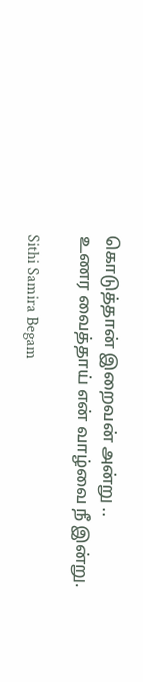கொடுத்தான் இறைவன் அன்று ..
உணர வைத்தாய் என் வாழ்வை நீ இன்று.

Sithi Samira Begam